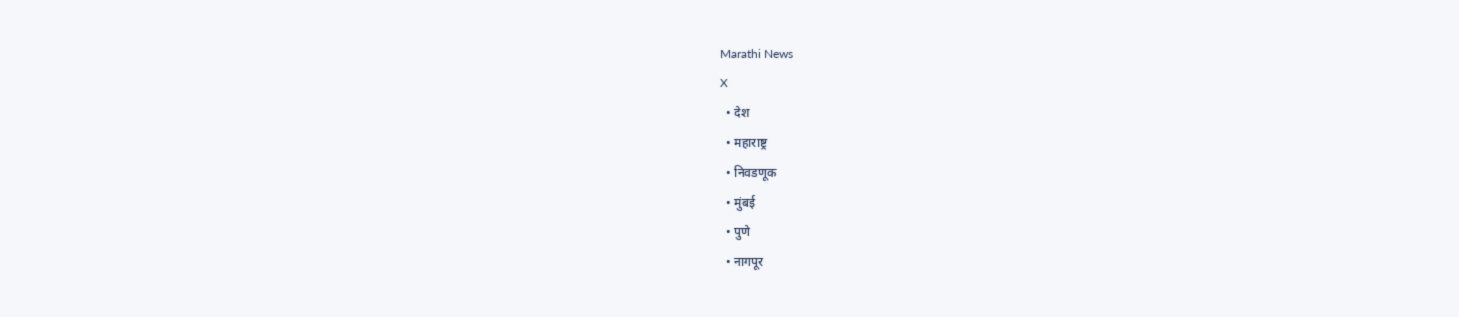Marathi News
X
  • देश
  • महाराष्ट्र
  • निवडणूक
  • मुंबई
  • पुणे
  • नागपूर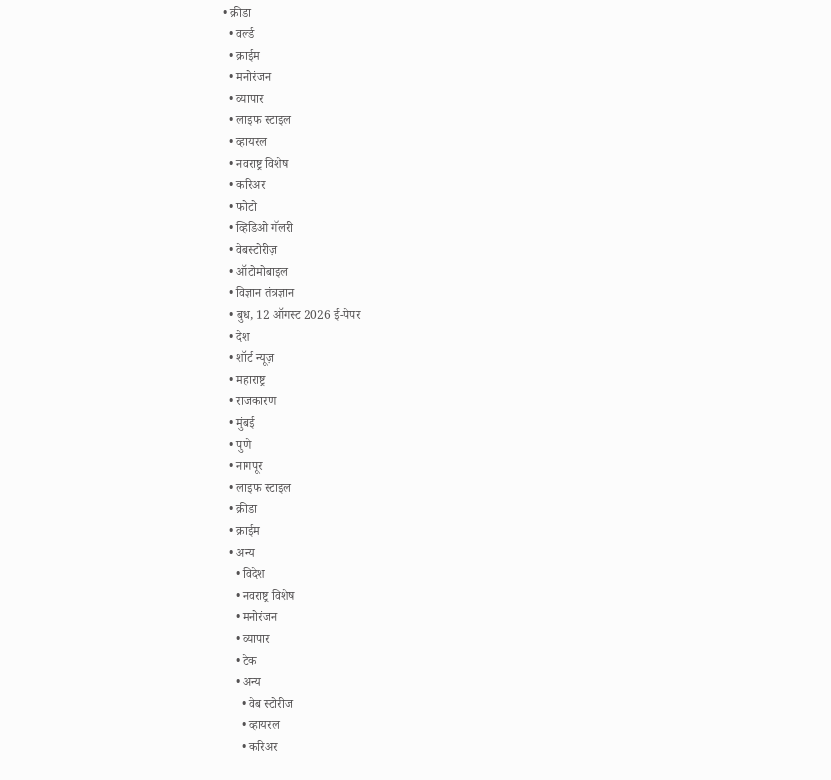• क्रीडा
  • वर्ल्ड
  • क्राईम
  • मनोरंजन
  • व्यापार
  • लाइफ स्टाइल
  • व्हायरल
  • नवराष्ट्र विशेष
  • करिअर
  • फोटो
  • व्हिडिओ गॅलरी
  • वेबस्टोरीज़
  • ऑटोमोबाइल
  • विज्ञान तंत्रज्ञान
  • बुध, 12 ऑगस्ट 2026 ई-पेपर
  • देश
  • शॉर्ट न्यूज़
  • महाराष्ट्र
  • राजकारण
  • मुंबई
  • पुणे
  • नागपूर
  • लाइफ स्टाइल
  • क्रीडा
  • क्राईम
  • अन्य
    • विदेश
    • नवराष्ट्र विशेष
    • मनोरंजन
    • व्यापार
    • टेक
    • अन्य
      • वेब स्टोरीज
      • व्हायरल
      • करिअर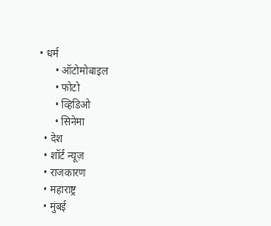• धर्म
      • ऑटोमोबाइल
      • फोटो
      • व्हिडिओ
      • सिनेमा
  • देश
  • शॉर्ट न्यूज़
  • राजकारण
  • महाराष्ट्र
  • मुंबई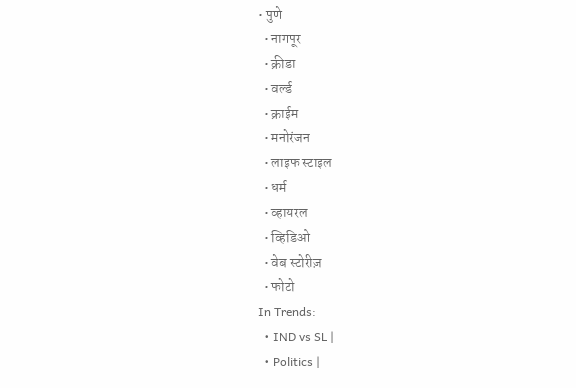• पुणे
  • नागपूर
  • क्रीडा
  • वर्ल्ड
  • क्राईम
  • मनोरंजन
  • लाइफ स्टाइल
  • धर्म
  • व्हायरल
  • व्हिडिओ
  • वेब स्टोरीज़
  • फोटो
In Trends:
  • IND vs SL |
  • Politics |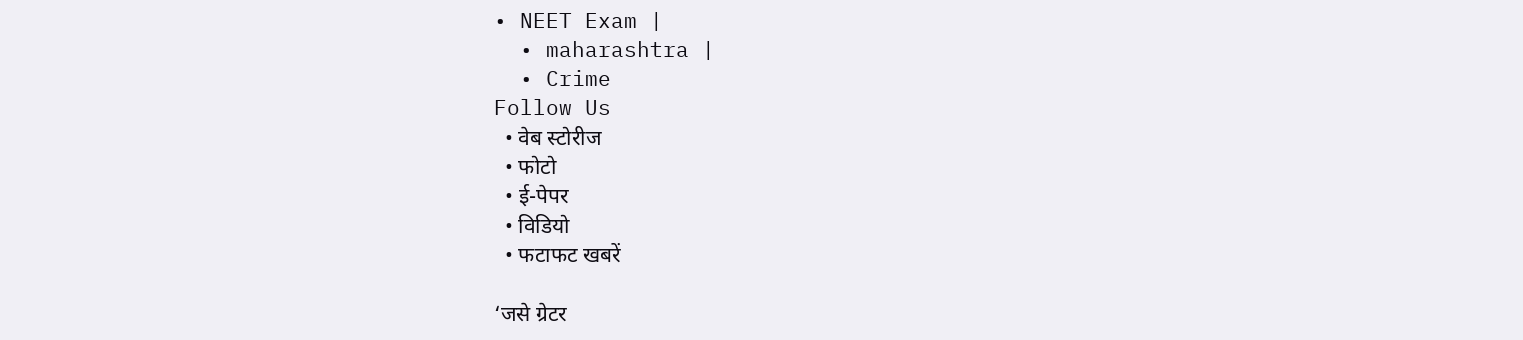• NEET Exam |
  • maharashtra |
  • Crime
Follow Us
  • वेब स्टोरीज
  • फोटो
  • ई-पेपर
  • विडियो
  • फटाफट खबरें

‘जसे ग्रेटर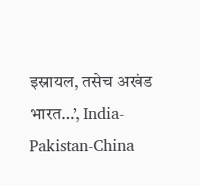इस्रायल, तसेच अखंड भारत…’, India-Pakistan-China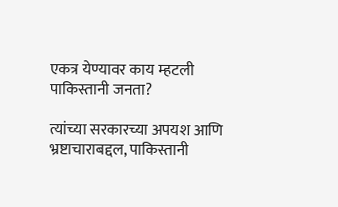एकत्र येण्यावर काय म्हटली पाकिस्तानी जनता?

त्यांच्या सरकारच्या अपयश आणि भ्रष्टाचाराबद्दल, पाकिस्तानी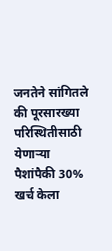जनतेने सांगितले की पूरसारख्या परिस्थितीसाठी येणाऱ्या पैशांपैकी 30% खर्च केला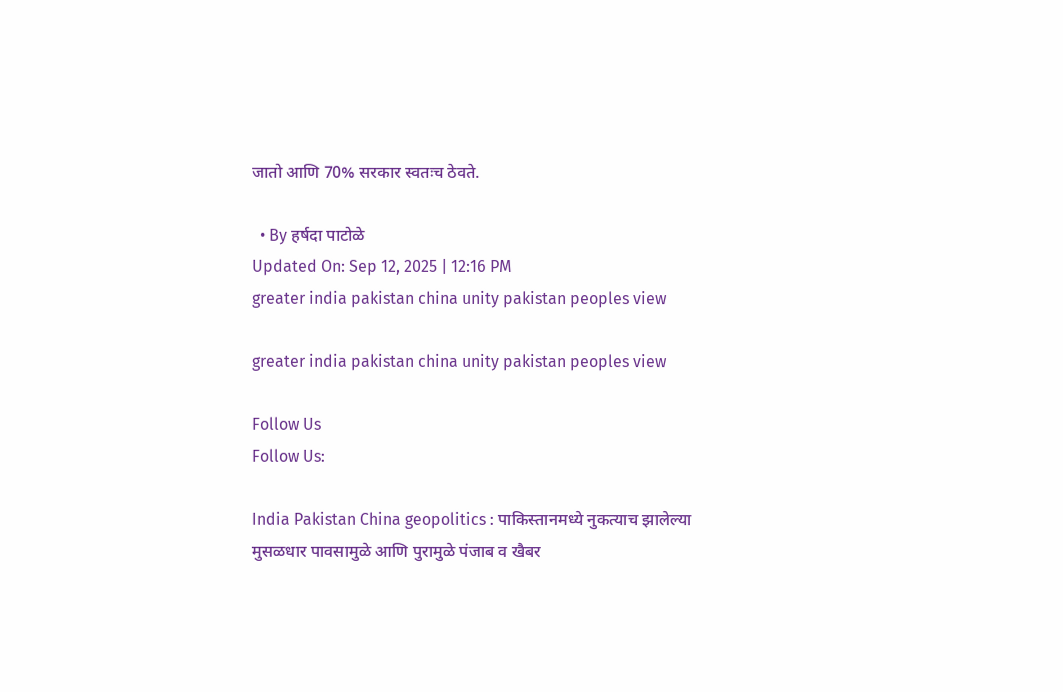जातो आणि 70% सरकार स्वतःच ठेवते.

  • By हर्षदा पाटोळे
Updated On: Sep 12, 2025 | 12:16 PM
greater india pakistan china unity pakistan peoples view

greater india pakistan china unity pakistan peoples view

Follow Us
Follow Us:

India Pakistan China geopolitics : पाकिस्तानमध्ये नुकत्याच झालेल्या मुसळधार पावसामुळे आणि पुरामुळे पंजाब व खैबर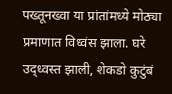पख्तूनख्वा या प्रांतांमध्ये मोठ्या प्रमाणात विध्वंस झाला. घरे उद्ध्वस्त झाली, शेकडो कुटुंबं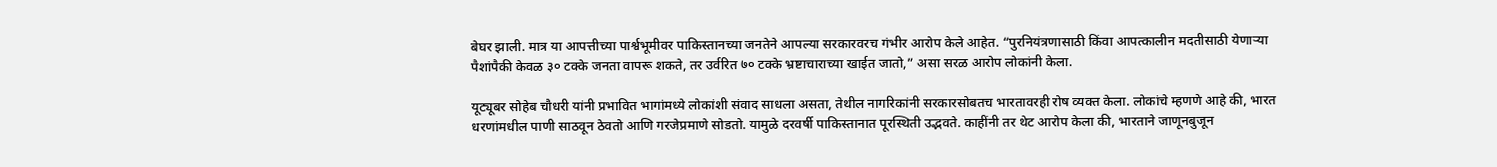बेघर झाली. मात्र या आपत्तीच्या पार्श्वभूमीवर पाकिस्तानच्या जनतेने आपल्या सरकारवरच गंभीर आरोप केले आहेत. “पुरनियंत्रणासाठी किंवा आपत्कालीन मदतीसाठी येणाऱ्या पैशांपैकी केवळ ३० टक्के जनता वापरू शकते, तर उर्वरित ७० टक्के भ्रष्टाचाराच्या खाईत जातो,” असा सरळ आरोप लोकांनी केला.

यूट्यूबर सोहेब चौधरी यांनी प्रभावित भागांमध्ये लोकांशी संवाद साधला असता, तेथील नागरिकांनी सरकारसोबतच भारतावरही रोष व्यक्त केला. लोकांचे म्हणणे आहे की, भारत धरणांमधील पाणी साठवून ठेवतो आणि गरजेप्रमाणे सोडतो. यामुळे दरवर्षी पाकिस्तानात पूरस्थिती उद्भवते. काहींनी तर थेट आरोप केला की, भारताने जाणूनबुजून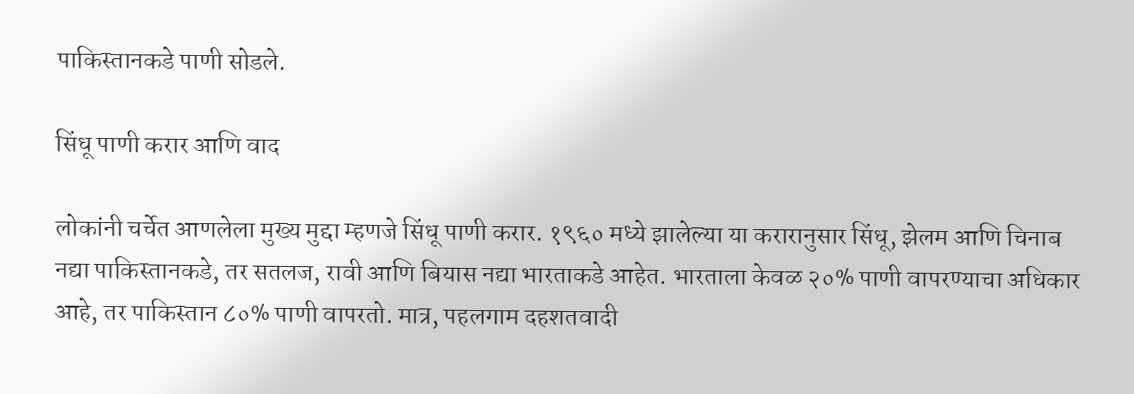पाकिस्तानकडे पाणी सोडले.

सिंधू पाणी करार आणि वाद

लोकांनी चर्चेत आणलेला मुख्य मुद्दा म्हणजे सिंधू पाणी करार. १९६० मध्ये झालेल्या या करारानुसार सिंधू, झेलम आणि चिनाब नद्या पाकिस्तानकडे, तर सतलज, रावी आणि बियास नद्या भारताकडे आहेत. भारताला केवळ २०% पाणी वापरण्याचा अधिकार आहे, तर पाकिस्तान ८०% पाणी वापरतो. मात्र, पहलगाम दहशतवादी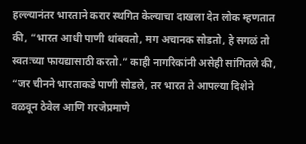हल्ल्यानंतर भारताने करार स्थगित केल्याचा दाखला देत लोक म्हणतात की, “भारत आधी पाणी थांबवतो, मग अचानक सोडतो, हे सगळं तो स्वतःच्या फायद्यासाठी करतो.” काही नागरिकांनी असेही सांगितले की, “जर चीनने भारताकडे पाणी सोडले, तर भारत ते आपल्या दिशेने वळवून ठेवेल आणि गरजेप्रमाणे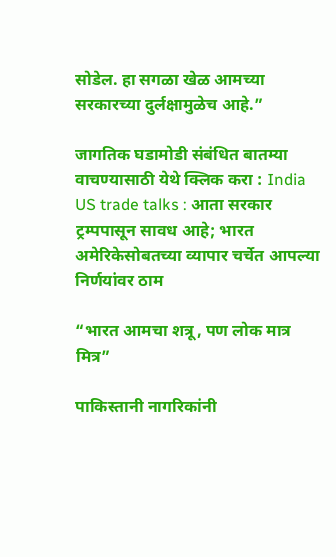सोडेल. हा सगळा खेळ आमच्या सरकारच्या दुर्लक्षामुळेच आहे.”

जागतिक घडामोडी संबंधित बातम्या वाचण्यासाठी येथे क्लिक करा : India US trade talks : आता सरकार ट्रम्पपासून सावध आहे; भारत अमेरिकेसोबतच्या व्यापार चर्चेत आपल्या निर्णयांवर ठाम

“भारत आमचा शत्रू, पण लोक मात्र मित्र”

पाकिस्तानी नागरिकांनी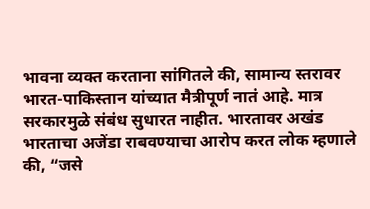भावना व्यक्त करताना सांगितले की, सामान्य स्तरावर भारत-पाकिस्तान यांच्यात मैत्रीपूर्ण नातं आहे. मात्र सरकारमुळे संबंध सुधारत नाहीत. भारतावर अखंड भारताचा अजेंडा राबवण्याचा आरोप करत लोक म्हणाले की, “जसे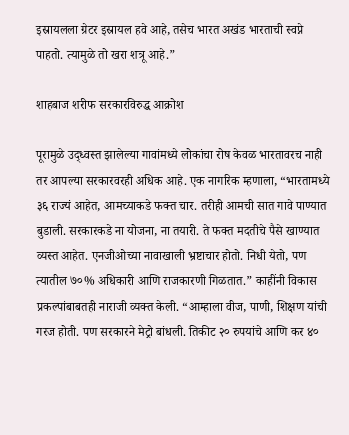इस्रायलला ग्रेटर इस्रायल हवे आहे, तसेच भारत अखंड भारताची स्वप्ने पाहतो. त्यामुळे तो खरा शत्रू आहे.”

शाहबाज शरीफ सरकारविरुद्ध आक्रोश

पूरामुळे उद्ध्वस्त झालेल्या गावांमध्ये लोकांचा रोष केवळ भारतावरच नाही तर आपल्या सरकारवरही अधिक आहे. एक नागरिक म्हणाला, “भारतामध्ये ३६ राज्यं आहेत, आमच्याकडे फक्त चार. तरीही आमची सात गावे पाण्यात बुडाली. सरकारकडे ना योजना, ना तयारी. ते फक्त मदतीचे पैसे खाण्यात व्यस्त आहेत. एनजीओच्या नावाखाली भ्रष्टाचार होतो. निधी येतो, पण त्यातील ७०% अधिकारी आणि राजकारणी गिळतात.” काहींनी विकास प्रकल्पांबाबतही नाराजी व्यक्त केली. “आम्हाला वीज, पाणी, शिक्षण यांची गरज होती. पण सरकारने मेट्रो बांधली. तिकीट २० रुपयांचे आणि कर ४०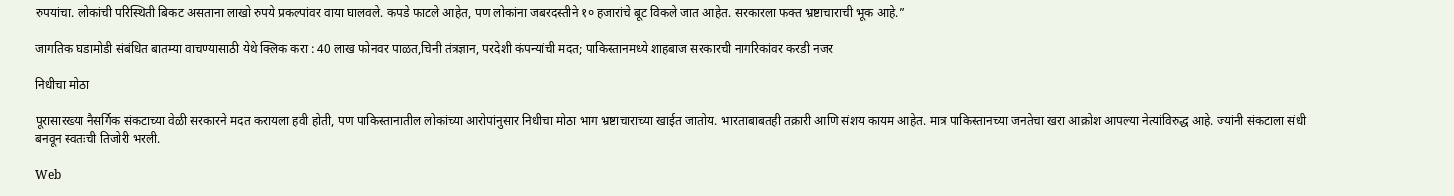रुपयांचा. लोकांची परिस्थिती बिकट असताना लाखो रुपये प्रकल्पांवर वाया घालवले. कपडे फाटले आहेत, पण लोकांना जबरदस्तीने १० हजारांचे बूट विकले जात आहेत. सरकारला फक्त भ्रष्टाचाराची भूक आहे.”

जागतिक घडामोडी संबंधित बातम्या वाचण्यासाठी येथे क्लिक करा : 40 लाख फोनवर पाळत,चिनी तंत्रज्ञान, परदेशी कंपन्यांची मदत; पाकिस्तानमध्ये शाहबाज सरकारची नागरिकांवर करडी नजर

निधीचा मोठा

पूरासारख्या नैसर्गिक संकटाच्या वेळी सरकारने मदत करायला हवी होती, पण पाकिस्तानातील लोकांच्या आरोपांनुसार निधीचा मोठा भाग भ्रष्टाचाराच्या खाईत जातोय. भारताबाबतही तक्रारी आणि संशय कायम आहेत. मात्र पाकिस्तानच्या जनतेचा खरा आक्रोश आपल्या नेत्यांविरुद्ध आहे. ज्यांनी संकटाला संधी बनवून स्वतःची तिजोरी भरली.

Web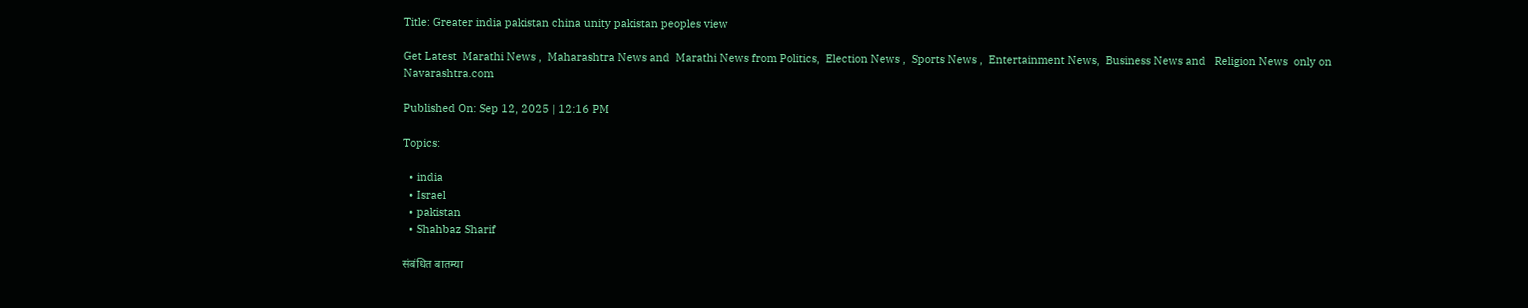Title: Greater india pakistan china unity pakistan peoples view

Get Latest  Marathi News ,  Maharashtra News and  Marathi News from Politics,  Election News ,  Sports News ,  Entertainment News,  Business News and   Religion News  only on Navarashtra.com

Published On: Sep 12, 2025 | 12:16 PM

Topics:

  • india
  • Israel
  • pakistan
  • Shahbaz Sharif

संबंधित बातम्या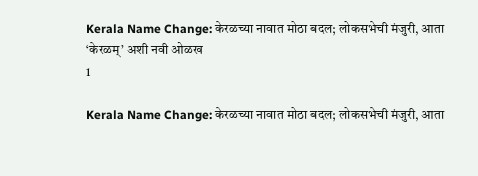Kerala Name Change: केरळच्या नावात मोठा बदल; लोकसभेची मंजुरी, आता ‘केरळम्’ अशी नवी ओळख
1

Kerala Name Change: केरळच्या नावात मोठा बदल; लोकसभेची मंजुरी, आता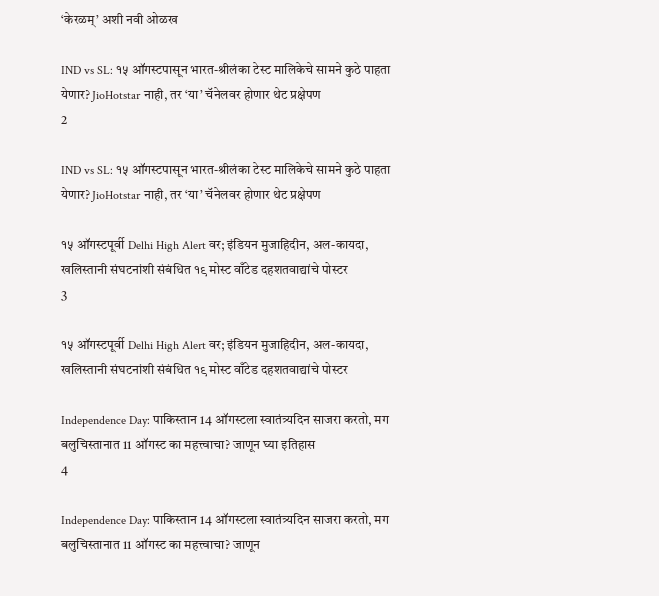‘केरळम्’ अशी नवी ओळख

IND vs SL: १५ ऑगस्टपासून भारत-श्रीलंका टेस्ट मालिकेचे सामने कुठे पाहता येणार? JioHotstar नाही, तर ‘या’ चॅनेलवर होणार थेट प्रक्षेपण
2

IND vs SL: १५ ऑगस्टपासून भारत-श्रीलंका टेस्ट मालिकेचे सामने कुठे पाहता येणार? JioHotstar नाही, तर ‘या’ चॅनेलवर होणार थेट प्रक्षेपण

१५ ऑगस्टपूर्वी Delhi High Alert वर; इंडियन मुजाहिदीन, अल-कायदा, खलिस्तानी संघटनांशी संबंधित १९ मोस्ट वाँटेड दहशतवाद्यांचे पोस्टर
3

१५ ऑगस्टपूर्वी Delhi High Alert वर; इंडियन मुजाहिदीन, अल-कायदा, खलिस्तानी संघटनांशी संबंधित १९ मोस्ट वाँटेड दहशतवाद्यांचे पोस्टर

Independence Day: पाकिस्तान 14 ऑगस्टला स्वातंत्र्यदिन साजरा करतो, मग बलुचिस्तानात 11 ऑगस्ट का महत्त्वाचा? जाणून घ्या इतिहास
4

Independence Day: पाकिस्तान 14 ऑगस्टला स्वातंत्र्यदिन साजरा करतो, मग बलुचिस्तानात 11 ऑगस्ट का महत्त्वाचा? जाणून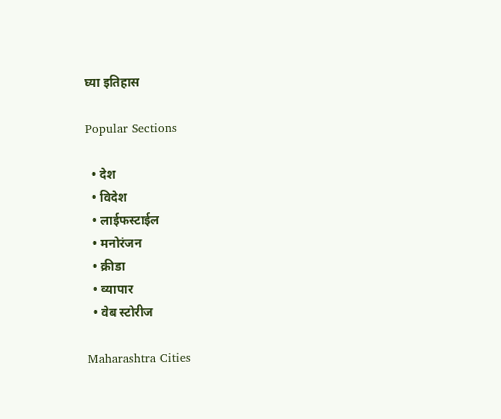घ्या इतिहास

Popular Sections

  • देश
  • विदेश
  • लाईफस्टाईल
  • मनोरंजन
  • क्रीडा
  • व्यापार
  • वेब स्टोरीज

Maharashtra Cities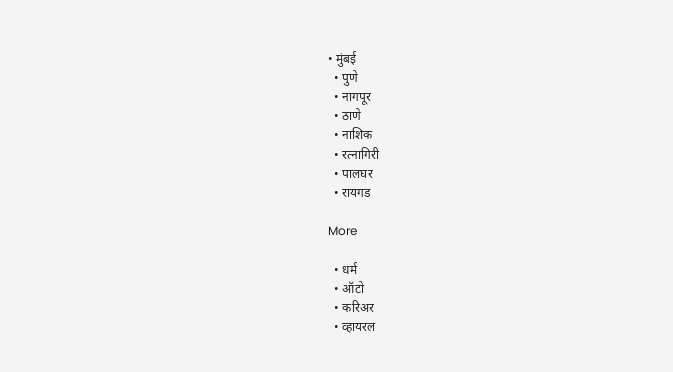• मुंबई
  • पुणे
  • नागपूर
  • ठाणे
  • नाशिक
  • रत्नागिरी
  • पालघर
  • रायगड

More

  • धर्म
  • ऑटो
  • करिअर
  • व्हायरल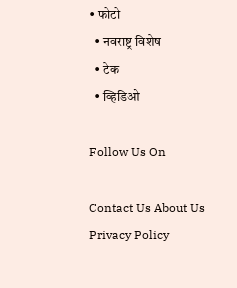• फोटो
  • नवराष्ट्र विशेष
  • टेक
  • व्हिडिओ

Follow Us On

Contact Us About Us Privacy Policy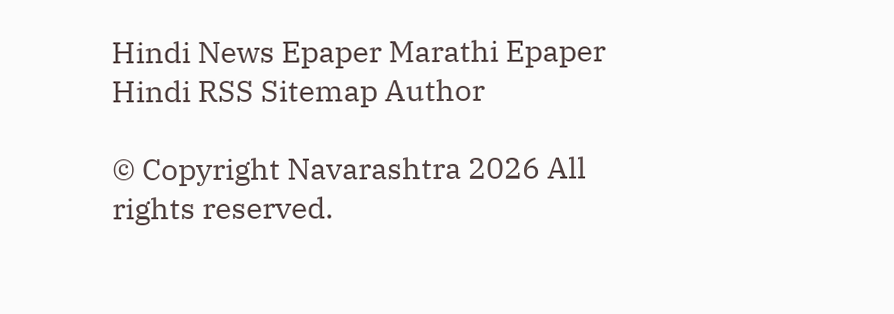Hindi News Epaper Marathi Epaper Hindi RSS Sitemap Author

© Copyright Navarashtra 2026 All rights reserved.